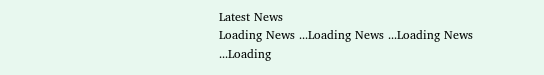Latest News
Loading News ...Loading News ...Loading News ...Loading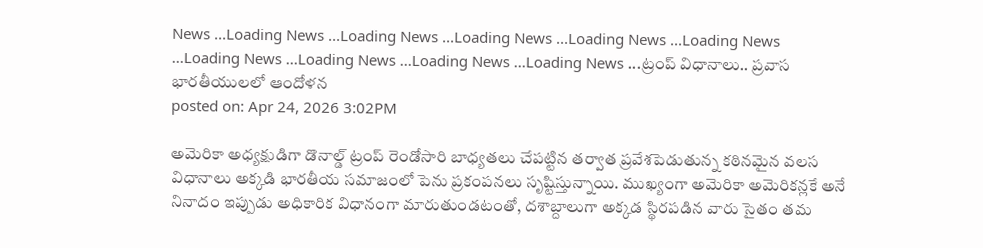News ...Loading News ...Loading News ...Loading News ...Loading News ...Loading News ...Loading News ...Loading News ...Loading News ...Loading News ...ట్రంప్ విధానాలు.. ప్రవాస భారతీయులలో ఆందోళన
posted on: Apr 24, 2026 3:02PM

అమెరికా అధ్యక్షుడిగా డొనాల్డ్ ట్రంప్ రెండోసారి బాధ్యతలు చేపట్టిన తర్వాత ప్రవేశపెడుతున్న కఠినమైన వలస విధానాలు అక్కడి భారతీయ సమాజంలో పెను ప్రకంపనలు సృష్టిస్తున్నాయి. ముఖ్యంగా అమెరికా అమెరికన్లకే అనే నినాదం ఇప్పుడు అధికారిక విధానంగా మారుతుండటంతో, దశాబ్దాలుగా అక్కడ స్థిరపడిన వారు సైతం తమ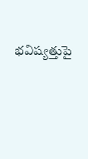భవిష్యత్తుపై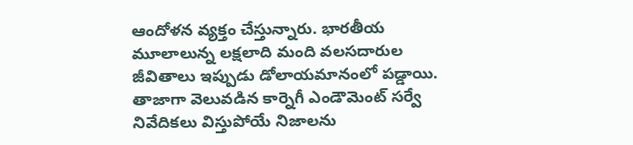ఆందోళన వ్యక్తం చేస్తున్నారు. భారతీయ మూలాలున్న లక్షలాది మంది వలసదారుల జీవితాలు ఇప్పుడు డోలాయమానంలో పడ్డాయి.
తాజాగా వెలువడిన కార్నెగీ ఎండౌమెంట్ సర్వే నివేదికలు విస్తుపోయే నిజాలను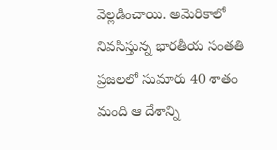వెల్లడించాయి. అమెరికాలో నివసిస్తున్న భారతీయ సంతతి ప్రజలలో సుమారు 40 శాతం మంది ఆ దేశాన్ని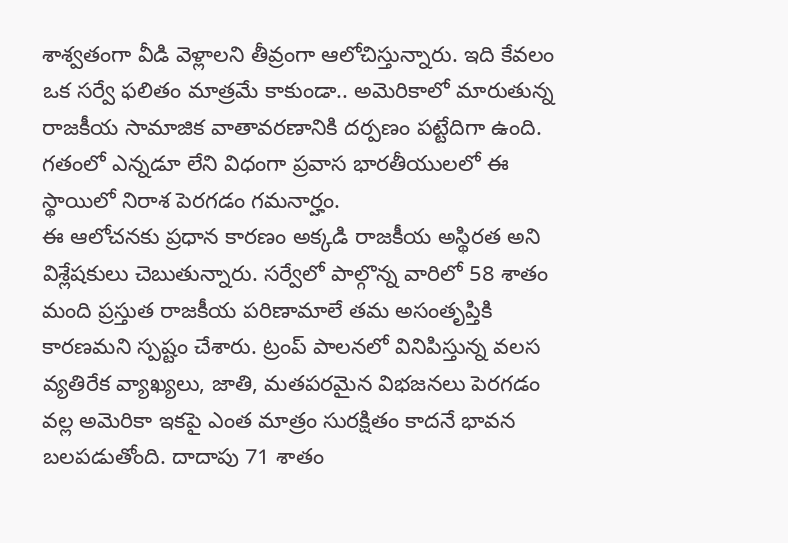శాశ్వతంగా వీడి వెళ్లాలని తీవ్రంగా ఆలోచిస్తున్నారు. ఇది కేవలం ఒక సర్వే ఫలితం మాత్రమే కాకుండా.. అమెరికాలో మారుతున్న రాజకీయ సామాజిక వాతావరణానికి దర్పణం పట్టేదిగా ఉంది. గతంలో ఎన్నడూ లేని విధంగా ప్రవాస భారతీయులలో ఈ స్థాయిలో నిరాశ పెరగడం గమనార్హం.
ఈ ఆలోచనకు ప్రధాన కారణం అక్కడి రాజకీయ అస్థిరత అని విశ్లేషకులు చెబుతున్నారు. సర్వేలో పాల్గొన్న వారిలో 58 శాతం మంది ప్రస్తుత రాజకీయ పరిణామాలే తమ అసంతృప్తికి కారణమని స్పష్టం చేశారు. ట్రంప్ పాలనలో వినిపిస్తున్న వలస వ్యతిరేక వ్యాఖ్యలు, జాతి, మతపరమైన విభజనలు పెరగడం వల్ల అమెరికా ఇకపై ఎంత మాత్రం సురక్షితం కాదనే భావన బలపడుతోంది. దాదాపు 71 శాతం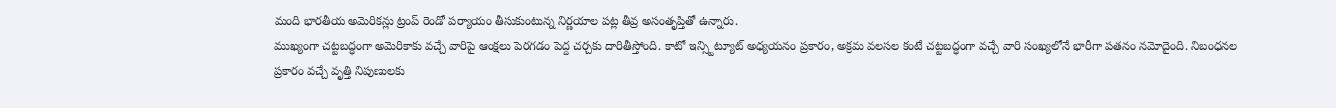మంది భారతీయ అమెరికన్లు ట్రంప్ రెండో పర్యాయం తీసుకుంటున్న నిర్ణయాల పట్ల తీవ్ర అసంతృప్తితో ఉన్నారు.
ముఖ్యంగా చట్టబద్ధంగా అమెరికాకు వచ్చే వారిపై ఆంక్షలు పెరగడం పెద్ద చర్చకు దారితీస్తోంది. కాటో ఇన్స్టిట్యూట్ అధ్యయనం ప్రకారం, అక్రమ వలసల కంటే చట్టబద్ధంగా వచ్చే వారి సంఖ్యలోనే భారీగా పతనం నమోదైంది. నిబంధనల ప్రకారం వచ్చే వృత్తి నిపుణులకు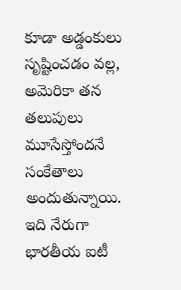కూడా అడ్డంకులు సృష్టించడం వల్ల, అమెరికా తన తలుపులు మూసేస్తోందనే సంకేతాలు అందుతున్నాయి. ఇది నేరుగా భారతీయ ఐటీ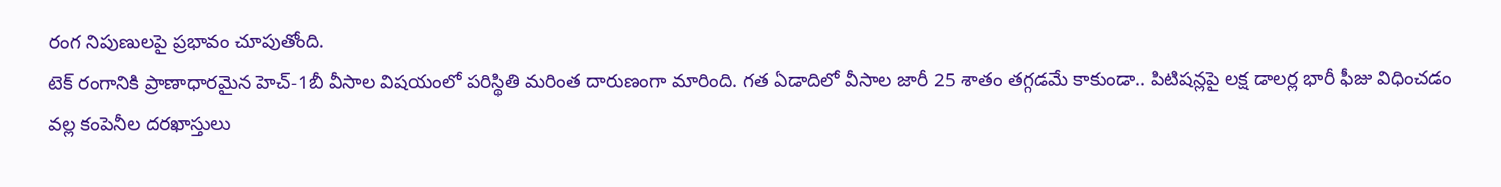రంగ నిపుణులపై ప్రభావం చూపుతోంది.
టెక్ రంగానికి ప్రాణాధారమైన హెచ్-1బీ వీసాల విషయంలో పరిస్థితి మరింత దారుణంగా మారింది. గత ఏడాదిలో వీసాల జారీ 25 శాతం తగ్గడమే కాకుండా.. పిటిషన్లపై లక్ష డాలర్ల భారీ ఫీజు విధించడం వల్ల కంపెనీల దరఖాస్తులు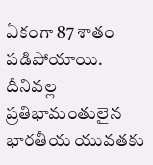ఏకంగా 87 శాతం పడిపోయాయి. దీనివల్ల ప్రతిభామంతులైన భారతీయ యువతకు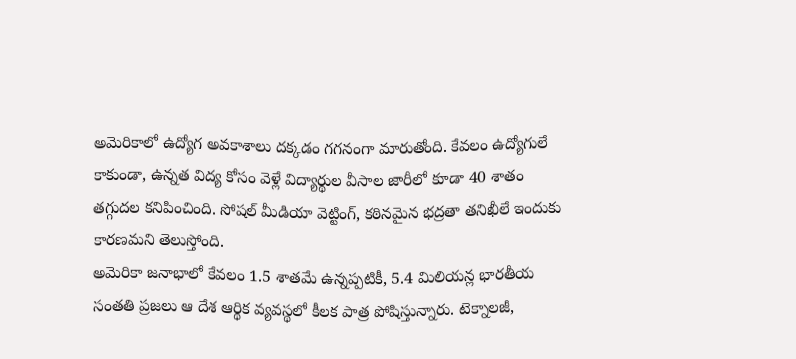అమెరికాలో ఉద్యోగ అవకాశాలు దక్కడం గగనంగా మారుతోంది. కేవలం ఉద్యోగులే కాకుండా, ఉన్నత విద్య కోసం వెళ్లే విద్యార్థుల వీసాల జారీలో కూడా 40 శాతం తగ్గుదల కనిపించింది. సోషల్ మీడియా వెట్టింగ్, కఠినమైన భద్రతా తనిఖీలే ఇందుకు కారణమని తెలుస్తోంది.
అమెరికా జనాభాలో కేవలం 1.5 శాతమే ఉన్నప్పటికీ, 5.4 మిలియన్ల భారతీయ సంతతి ప్రజలు ఆ దేశ ఆర్థిక వ్యవస్థలో కీలక పాత్ర పోషిస్తున్నారు. టెక్నాలజీ,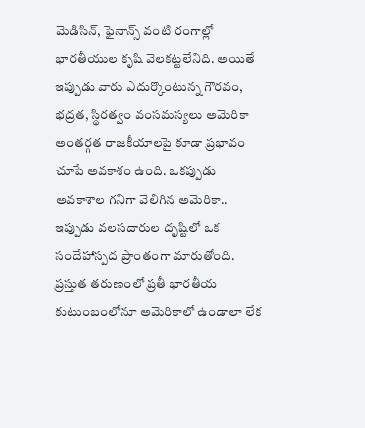మెడిసిన్, ఫైనాన్స్ వంటి రంగాల్లో భారతీయుల కృషి వెలకట్టలేనిది. అయితే ఇప్పుడు వారు ఎదుర్కొంటున్న గౌరవం, భద్రత, స్థిరత్వం వంసమస్యలు అమెరికా అంతర్గత రాజకీయాలపై కూడా ప్రభావం చూపే అవకాశం ఉంది. ఒకప్పుడు అవకాశాల గనిగా వెలిగిన అమెరికా.. ఇప్పుడు వలసదారుల దృష్టిలో ఒక సందేహాస్పద ప్రాంతంగా మారుతోంది.
ప్రస్తుత తరుణంలో ప్రతీ భారతీయ కుటుంబంలోనూ అమెరికాలో ఉండాలా లేక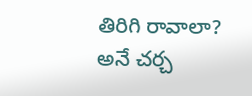తిరిగి రావాలా? అనే చర్చ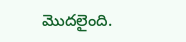మొదలైంది.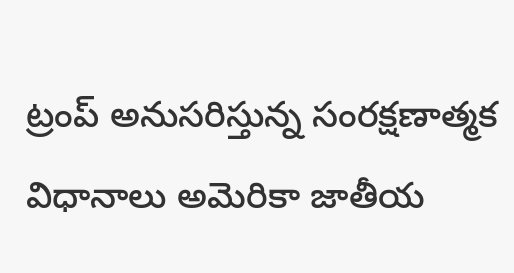ట్రంప్ అనుసరిస్తున్న సంరక్షణాత్మక విధానాలు అమెరికా జాతీయ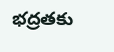భద్రతకు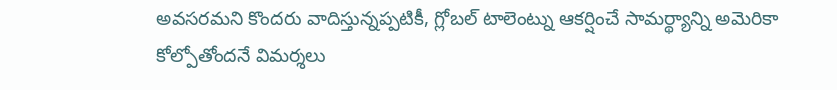అవసరమని కొందరు వాదిస్తున్నప్పటికీ, గ్లోబల్ టాలెంట్ను ఆకర్షించే సామర్థ్యాన్ని అమెరికా కోల్పోతోందనే విమర్శలు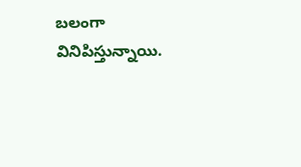బలంగా వినిపిస్తున్నాయి.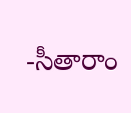-సీతారాం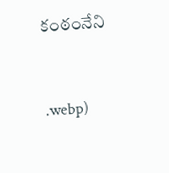కంఠంనేని



.webp)